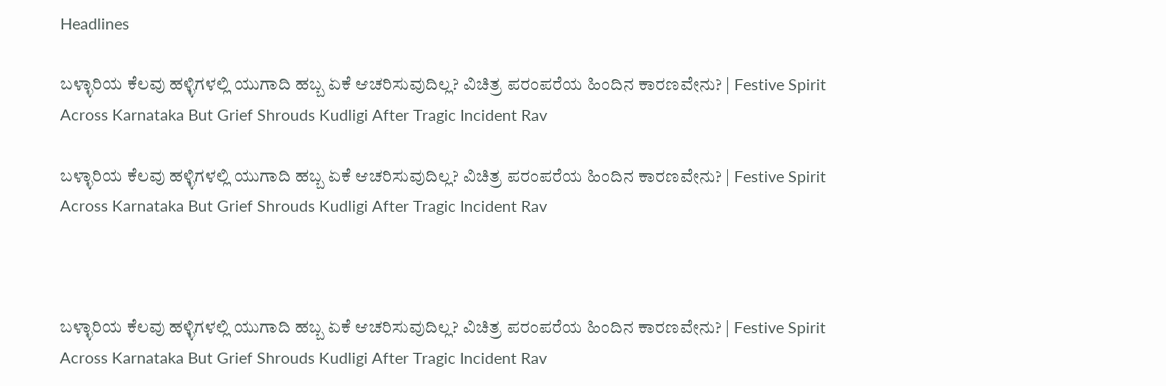Headlines

ಬಳ್ಳಾರಿಯ ಕೆಲವು ಹಳ್ಳಿಗಳಲ್ಲಿ ಯುಗಾದಿ ಹಬ್ಬ ಏಕೆ ಆಚರಿಸುವುದಿಲ್ಲ? ವಿಚಿತ್ರ ಪರಂಪರೆಯ ಹಿಂದಿನ ಕಾರಣವೇನು? | Festive Spirit Across Karnataka But Grief Shrouds Kudligi After Tragic Incident Rav

ಬಳ್ಳಾರಿಯ ಕೆಲವು ಹಳ್ಳಿಗಳಲ್ಲಿ ಯುಗಾದಿ ಹಬ್ಬ ಏಕೆ ಆಚರಿಸುವುದಿಲ್ಲ? ವಿಚಿತ್ರ ಪರಂಪರೆಯ ಹಿಂದಿನ ಕಾರಣವೇನು? | Festive Spirit Across Karnataka But Grief Shrouds Kudligi After Tragic Incident Rav



ಬಳ್ಳಾರಿಯ ಕೆಲವು ಹಳ್ಳಿಗಳಲ್ಲಿ ಯುಗಾದಿ ಹಬ್ಬ ಏಕೆ ಆಚರಿಸುವುದಿಲ್ಲ? ವಿಚಿತ್ರ ಪರಂಪರೆಯ ಹಿಂದಿನ ಕಾರಣವೇನು? | Festive Spirit Across Karnataka But Grief Shrouds Kudligi After Tragic Incident Rav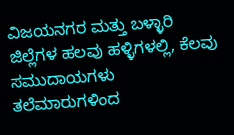ವಿಜಯನಗರ ಮತ್ತು ಬಳ್ಳಾರಿ ಜಿಲ್ಲೆಗಳ ಹಲವು ಹಳ್ಳಿಗಳಲ್ಲಿ, ಕೆಲವು ಸಮುದಾಯಗಳು ತಲೆಮಾರುಗಳಿಂದ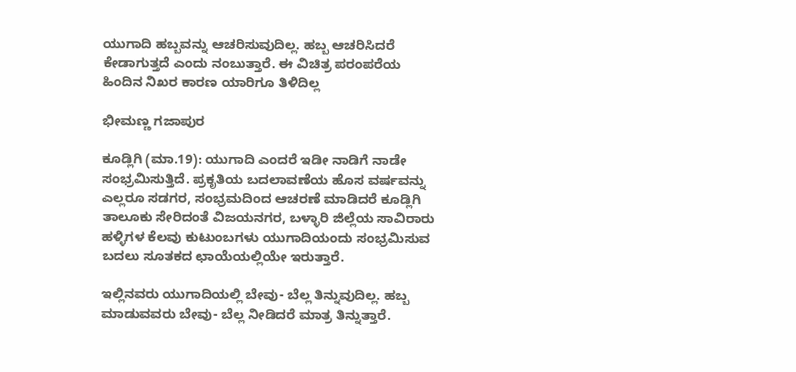ಯುಗಾದಿ ಹಬ್ಬವನ್ನು ಆಚರಿಸುವುದಿಲ್ಲ. ಹಬ್ಬ ಆಚರಿಸಿದರೆ ಕೇಡಾಗುತ್ತದೆ ಎಂದು ನಂಬುತ್ತಾರೆ. ಈ ವಿಚಿತ್ರ ಪರಂಪರೆಯ ಹಿಂದಿನ ನಿಖರ ಕಾರಣ ಯಾರಿಗೂ ತಿಳಿದಿಲ್ಲ

ಭೀಮಣ್ಣ ಗಜಾಪುರ

ಕೂಡ್ಲಿಗಿ (ಮಾ.19): ಯುಗಾದಿ ಎಂದರೆ ಇಡೀ ನಾಡಿಗೆ ನಾಡೇ ಸಂಭ್ರಮಿಸುತ್ತಿದೆ. ಪ್ರಕೃತಿಯ ಬದಲಾವಣೆಯ ಹೊಸ ವರ್ಷವನ್ನು ಎಲ್ಲರೂ ಸಡಗರ, ಸಂಭ್ರಮದಿಂದ ಆಚರಣೆ ಮಾಡಿದರೆ ಕೂಡ್ಲಿಗಿ ತಾಲೂಕು ಸೇರಿದಂತೆ ವಿಜಯನಗರ, ಬಳ್ಳಾರಿ ಜಿಲ್ಲೆಯ ಸಾವಿರಾರು ಹಳ್ಳಿಗಳ ಕೆಲವು ಕುಟುಂಬಗಳು ಯುಗಾದಿಯಂದು ಸಂಭ್ರಮಿಸುವ ಬದಲು ಸೂತಕದ ಛಾಯೆಯಲ್ಲಿಯೇ ಇರುತ್ತಾರೆ.

ಇಲ್ಲಿನವರು ಯುಗಾದಿಯಲ್ಲಿ ಬೇವು- ಬೆಲ್ಲ ತಿನ್ನುವುದಿಲ್ಲ. ಹಬ್ಬ ಮಾಡುವವರು ಬೇವು- ಬೆಲ್ಲ ನೀಡಿದರೆ ಮಾತ್ರ ತಿನ್ನುತ್ತಾರೆ.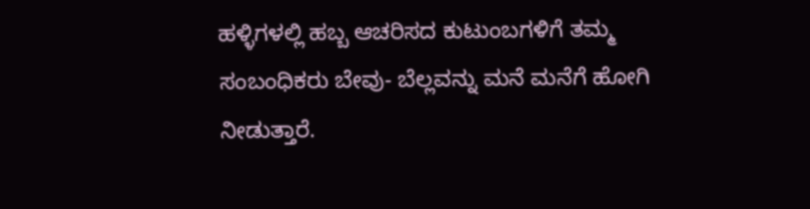ಹಳ್ಳಿಗಳಲ್ಲಿ ಹಬ್ಬ ಆಚರಿಸದ ಕುಟುಂಬಗಳಿಗೆ ತಮ್ಮ ಸಂಬಂಧಿಕರು ಬೇವು- ಬೆಲ್ಲವನ್ನು ಮನೆ ಮನೆಗೆ ಹೋಗಿ ನೀಡುತ್ತಾರೆ.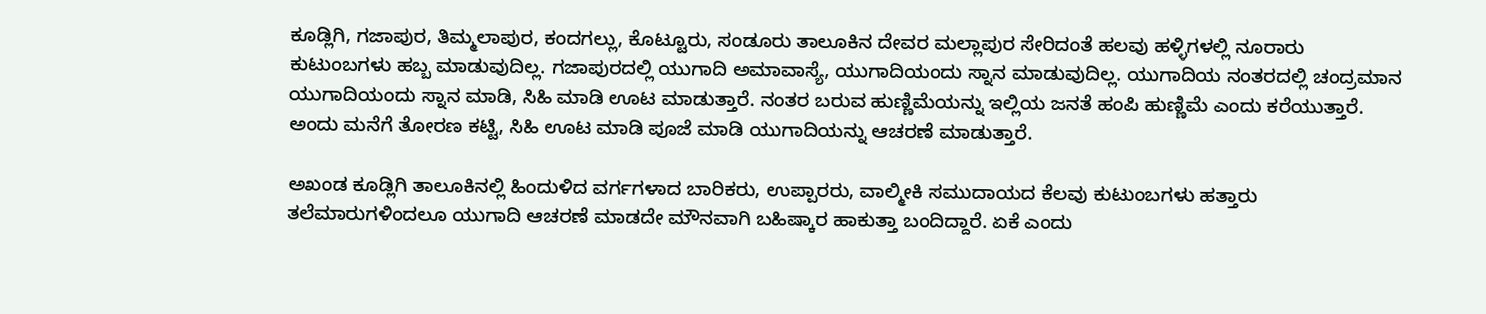ಕೂಡ್ಲಿಗಿ, ಗಜಾಪುರ, ತಿಮ್ಮಲಾಪುರ, ಕಂದಗಲ್ಲು, ಕೊಟ್ಟೂರು, ಸಂಡೂರು ತಾಲೂಕಿನ ದೇವರ ಮಲ್ಲಾಪುರ ಸೇರಿದಂತೆ ಹಲವು ಹಳ್ಳಿಗಳಲ್ಲಿ ನೂರಾರು ಕುಟುಂಬಗಳು ಹಬ್ಬ ಮಾಡುವುದಿಲ್ಲ. ಗಜಾಪುರದಲ್ಲಿ ಯುಗಾದಿ ಅಮಾವಾಸ್ಯೆ, ಯುಗಾದಿಯಂದು ಸ್ನಾನ ಮಾಡುವುದಿಲ್ಲ. ಯುಗಾದಿಯ ನಂತರದಲ್ಲಿ ಚಂದ್ರಮಾನ ಯುಗಾದಿಯಂದು ಸ್ನಾನ ಮಾಡಿ, ಸಿಹಿ ಮಾಡಿ ಊಟ ಮಾಡುತ್ತಾರೆ. ನಂತರ ಬರುವ ಹುಣ್ಣಿಮೆಯನ್ನು ಇಲ್ಲಿಯ ಜನತೆ ಹಂಪಿ ಹುಣ್ಣಿಮೆ ಎಂದು ಕರೆಯುತ್ತಾರೆ. ಅಂದು ಮನೆಗೆ ತೋರಣ ಕಟ್ಟಿ, ಸಿಹಿ ಊಟ ಮಾಡಿ ಪೂಜೆ ಮಾಡಿ ಯುಗಾದಿಯನ್ನು ಆಚರಣೆ ಮಾಡುತ್ತಾರೆ.

ಅಖಂಡ ಕೂಡ್ಲಿಗಿ ತಾಲೂಕಿನಲ್ಲಿ ಹಿಂದುಳಿದ ವರ್ಗಗಳಾದ ಬಾರಿಕರು, ಉಪ್ಪಾರರು, ವಾಲ್ಮೀಕಿ ಸಮುದಾಯದ ಕೆಲವು ಕುಟುಂಬಗಳು ಹತ್ತಾರು ತಲೆಮಾರುಗಳಿಂದಲೂ ಯುಗಾದಿ ಆಚರಣೆ ಮಾಡದೇ ಮೌನವಾಗಿ ಬಹಿಷ್ಕಾರ ಹಾಕುತ್ತಾ ಬಂದಿದ್ದಾರೆ. ಏಕೆ ಎಂದು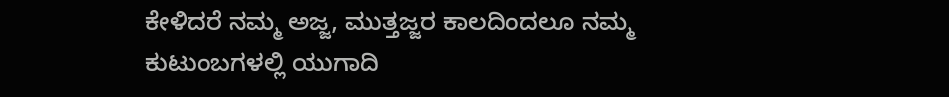ಕೇಳಿದರೆ ನಮ್ಮ ಅಜ್ಜ, ಮುತ್ತಜ್ಜರ ಕಾಲದಿಂದಲೂ ನಮ್ಮ ಕುಟುಂಬಗಳಲ್ಲಿ ಯುಗಾದಿ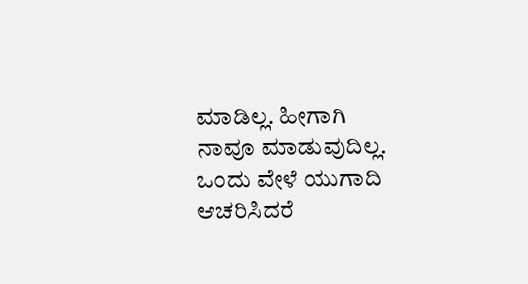ಮಾಡಿಲ್ಲ. ಹೀಗಾಗಿ ನಾವೂ ಮಾಡುವುದಿಲ್ಲ. ಒಂದು ವೇಳೆ ಯುಗಾದಿ ಆಚರಿಸಿದರೆ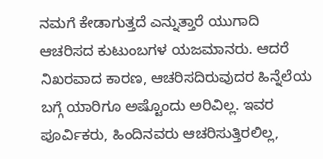ನಮಗೆ ಕೇಡಾಗುತ್ತದೆ ಎನ್ನುತ್ತಾರೆ ಯುಗಾದಿ ಆಚರಿಸದ ಕುಟುಂಬಗಳ ಯಜಮಾನರು. ಆದರೆ ನಿಖರವಾದ ಕಾರಣ, ಆಚರಿಸದಿರುವುದರ ಹಿನ್ನೆಲೆಯ ಬಗ್ಗೆ ಯಾರಿಗೂ ಅಷ್ಟೊಂದು ಅರಿವಿಲ್ಲ. ಇವರ ಪೂರ್ವಿಕರು, ಹಿಂದಿನವರು ಆಚರಿಸುತ್ತಿರಲಿಲ್ಲ,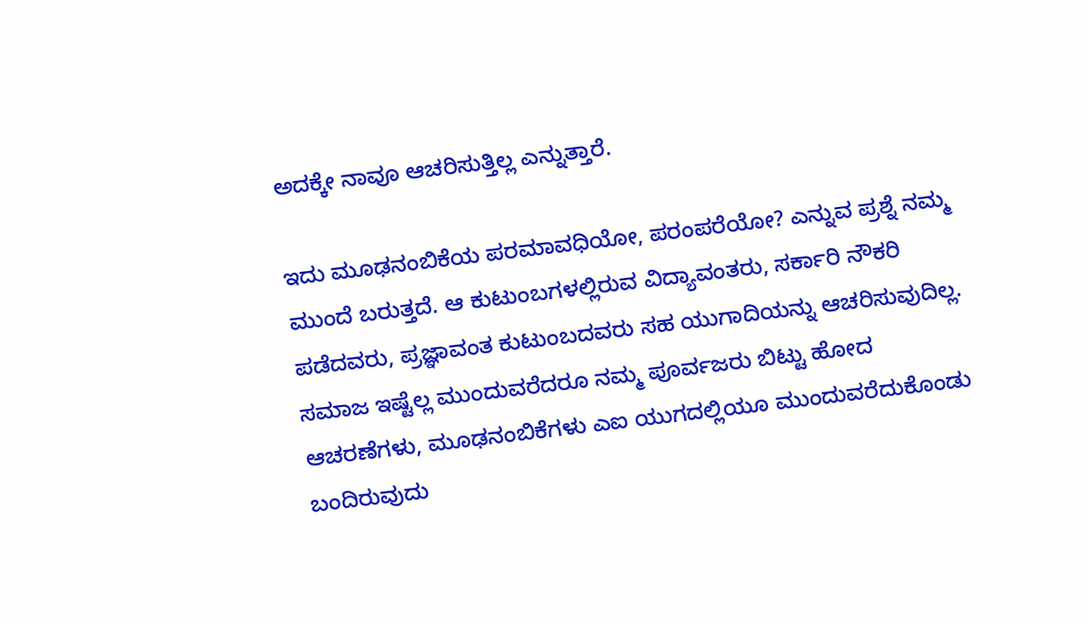ಅದಕ್ಕೇ ನಾವೂ ಆಚರಿಸುತ್ತಿಲ್ಲ ಎನ್ನುತ್ತಾರೆ.

ಇದು ಮೂಢನಂಬಿಕೆಯ ಪರಮಾವಧಿಯೋ, ಪರಂಪರೆಯೋ? ಎನ್ನುವ ಪ್ರಶ್ನೆ ನಮ್ಮ ಮುಂದೆ ಬರುತ್ತದೆ. ಆ ಕುಟುಂಬಗಳಲ್ಲಿರುವ ವಿದ್ಯಾವಂತರು, ಸರ್ಕಾರಿ ನೌಕರಿ ಪಡೆದವರು, ಪ್ರಜ್ಞಾವಂತ ಕುಟುಂಬದವರು ಸಹ ಯುಗಾದಿಯನ್ನು ಆಚರಿಸುವುದಿಲ್ಲ. ಸಮಾಜ ಇಷ್ಟೆಲ್ಲ ಮುಂದುವರೆದರೂ ನಮ್ಮ ಪೂರ್ವಜರು ಬಿಟ್ಟು ಹೋದ ಆಚರಣೆಗಳು, ಮೂಢನಂಬಿಕೆಗಳು ಎಐ ಯುಗದಲ್ಲಿಯೂ ಮುಂದುವರೆದುಕೊಂಡು ಬಂದಿರುವುದು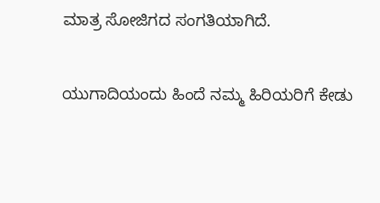ಮಾತ್ರ ಸೋಜಿಗದ ಸಂಗತಿಯಾಗಿದೆ.

ಯುಗಾದಿಯಂದು ಹಿಂದೆ ನಮ್ಮ ಹಿರಿಯರಿಗೆ ಕೇಡು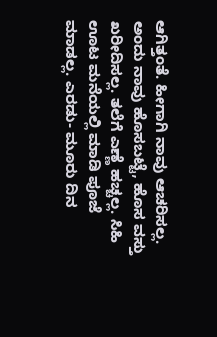ಆಗಿತ್ತಂತೆ. ಹೀಗಾಗಿ ನಾವು ಆಚರಿಸಲ್ಲ. ಅಂದು ನಾವು ಹೊಸಬಟ್ಟೆ, ಹೊಸ ವಸ್ತು ಖರೀದಿಸಲ್ಲ. ತಲೆಗೆ ಎಣ್ಣೆ ಹಚ್ಚಲ್ಲ. ಸಿಹಿ ಊಟ ಮನೆಯಲ್ಲಿ ಮಾಡಿ ಪೂಜೆ ಮಾಡಲ್ಲ. ಎರಡು- ಮೂರು ದಿನ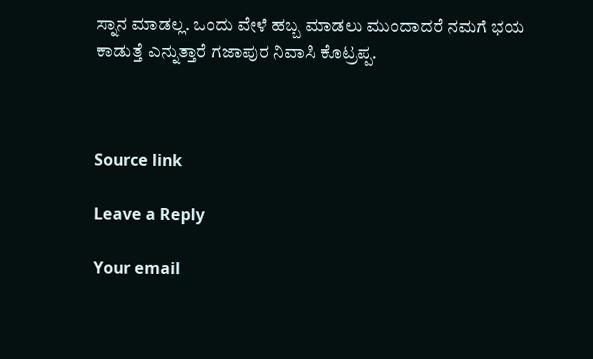ಸ್ನಾನ ಮಾಡಲ್ಲ. ಒಂದು ವೇಳೆ ಹಬ್ಬ ಮಾಡಲು ಮುಂದಾದರೆ ನಮಗೆ ಭಯ ಕಾಡುತ್ತೆ ಎನ್ನುತ್ತಾರೆ ಗಜಾಪುರ ನಿವಾಸಿ ಕೊಟ್ರಪ್ಪ.



Source link

Leave a Reply

Your email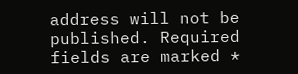address will not be published. Required fields are marked *